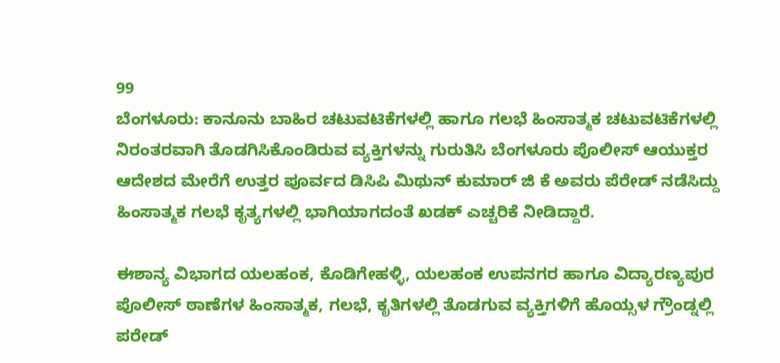99
ಬೆಂಗಳೂರು: ಕಾನೂನು ಬಾಹಿರ ಚಟುವಟಿಕೆಗಳಲ್ಲಿ ಹಾಗೂ ಗಲಭೆ ಹಿಂಸಾತ್ಮಕ ಚಟುವಟಿಕೆಗಳಲ್ಲಿ ನಿರಂತರವಾಗಿ ತೊಡಗಿಸಿಕೊಂಡಿರುವ ವ್ಯಕ್ತಿಗಳನ್ನು ಗುರುತಿಸಿ ಬೆಂಗಳೂರು ಪೊಲೀಸ್ ಆಯುಕ್ತರ ಆದೇಶದ ಮೇರೆಗೆ ಉತ್ತರ ಪೂರ್ವದ ಡಿಸಿಪಿ ಮಿಥುನ್ ಕುಮಾರ್ ಜಿ ಕೆ ಅವರು ಪೆರೇಡ್ ನಡೆಸಿದ್ದು ಹಿಂಸಾತ್ಮಕ ಗಲಭೆ ಕೃತ್ಯಗಳಲ್ಲಿ ಭಾಗಿಯಾಗದಂತೆ ಖಡಕ್ ಎಚ್ಚರಿಕೆ ನೀಡಿದ್ದಾರೆ.

ಈಶಾನ್ಯ ವಿಭಾಗದ ಯಲಹಂಕ, ಕೊಡಿಗೇಹಳ್ಳಿ, ಯಲಹಂಕ ಉಪನಗರ ಹಾಗೂ ವಿದ್ಯಾರಣ್ಯಪುರ ಪೊಲೀಸ್ ಠಾಣೆಗಳ ಹಿಂಸಾತ್ಮಕ, ಗಲಭೆ, ಕೃತಿಗಳಲ್ಲಿ ತೊಡಗುವ ವ್ಯಕ್ತಿಗಳಿಗೆ ಹೊಯ್ಸಳ ಗ್ರೌಂಡ್ನಲ್ಲಿ ಪರೇಡ್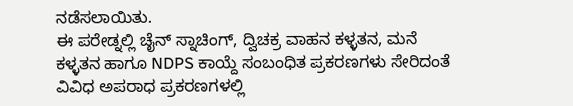ನಡೆಸಲಾಯಿತು.
ಈ ಪರೇಡ್ನಲ್ಲಿ ಚೈನ್ ಸ್ನಾಚಿಂಗ್, ದ್ವಿಚಕ್ರ ವಾಹನ ಕಳ್ಳತನ, ಮನೆ ಕಳ್ಳತನ ಹಾಗೂ NDPS ಕಾಯ್ದೆ ಸಂಬಂಧಿತ ಪ್ರಕರಣಗಳು ಸೇರಿದಂತೆ ವಿವಿಧ ಅಪರಾಧ ಪ್ರಕರಣಗಳಲ್ಲಿ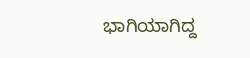ಭಾಗಿಯಾಗಿದ್ದ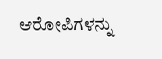ಆರೋಪಿಗಳನ್ನು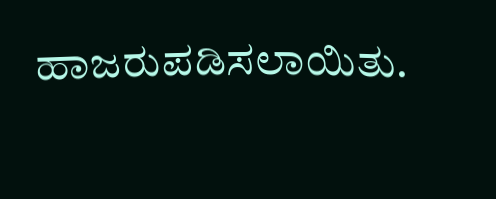ಹಾಜರುಪಡಿಸಲಾಯಿತು.